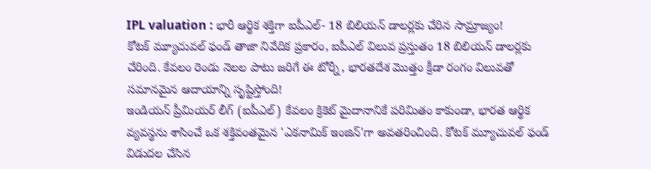IPL valuation : భారీ ఆర్థిక శక్తిగా ఐపీఎల్- 18 బిలియన్ డాలర్లకు చేరిన సామ్రాజ్యం!
కోటక్ మ్యూచువల్ ఫండ్ తాజా నివేదిక ప్రకారం, ఐపీఎల్ విలువ ప్రస్తుతం 18 బిలియన్ డాలర్లకు చేరింది. కేవలం రెండు నెలల పాటు జరిగే ఈ టోర్నీ, భారతదేశ మొత్తం క్రీడా రంగం విలువతో సమానమైన ఆదాయాన్ని సృష్టిస్తోంది!
ఇండియన్ ప్రీమియర్ లీగ్ (ఐపీఎల్) కేవలం క్రికెట్ మైదానానికే పరిమితం కాకుండా, భారత ఆర్థిక వ్యవస్థను శాసించే ఒక శక్తివంతమైన 'ఎకనామిక్ ఇంజిన్'గా అవతరించింది. కోటక్ మ్యూచువల్ ఫండ్ విడుదల చేసిన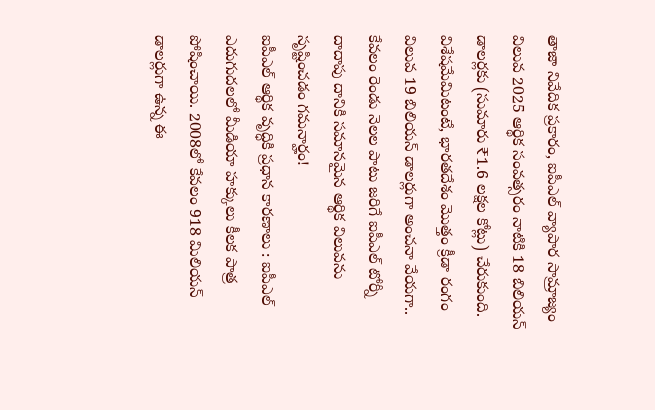తాజా నివేదిక ప్రకారం, ఐపీఎల్ వ్యాపార సామ్రాజ్యం విలువ 2025 ఆర్థిక సంవత్సరం నాటికి 18 బిలియన్ డాలర్లకు (సుమారు ₹1.6 లక్షల కోట్లు) చేరుకుంది.
విశేషమేమిటంటే, భారతదేశం మొత్తం క్రీడా రంగం విలువ 19 బిలియన్ డాలర్లుగా అంచనా వేయగా.. కేవలం రెండు నెలల పాటు జరిగే ఐపీఎల్ టోర్నీ దాదాపు దానికి సమానమైన ఆర్థిక విలువను సృష్టించడం గమనార్హం!
ఐపీఎల్ ఆర్థిక వృద్ధికి ప్రధాన కారణాలు : ఐపీఎల్ ఎదుగుదలలో మీడియా హక్కులు కీలక పాత్ర పోషించాయి. 2008లో కేవలం 918 మిలియన్ డాలర్లుగా ఉన్న ఈ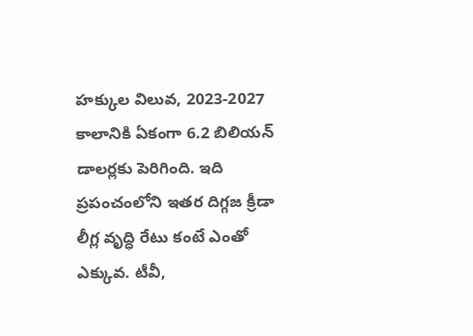హక్కుల విలువ, 2023-2027 కాలానికి ఏకంగా 6.2 బిలియన్ డాలర్లకు పెరిగింది. ఇది ప్రపంచంలోని ఇతర దిగ్గజ క్రీడా లీగ్ల వృద్ధి రేటు కంటే ఎంతో ఎక్కువ. టీవీ,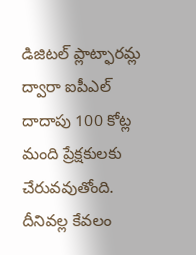డిజిటల్ ప్లాట్ఫారమ్ల ద్వారా ఐపీఎల్ దాదాపు 100 కోట్ల మంది ప్రేక్షకులకు చేరువవుతోంది. దీనివల్ల కేవలం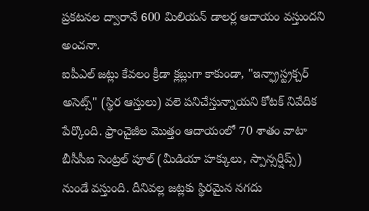ప్రకటనల ద్వారానే 600 మిలియన్ డాలర్ల ఆదాయం వస్తుందని అంచనా.
ఐపీఎల్ జట్లు కేవలం క్రీడా క్లబ్లుగా కాకుండా, "ఇన్ఫ్రాస్ట్రక్చర్ అసెట్స్" (స్థిర ఆస్తులు) వలె పనిచేస్తున్నాయని కోటక్ నివేదిక పేర్కొంది. ఫ్రాంచైజీల మొత్తం ఆదాయంలో 70 శాతం వాటా బీసీసీఐ సెంట్రల్ పూల్ (మీడియా హక్కులు, స్పాన్సర్షిప్స్) నుండే వస్తుంది. దీనివల్ల జట్లకు స్థిరమైన నగదు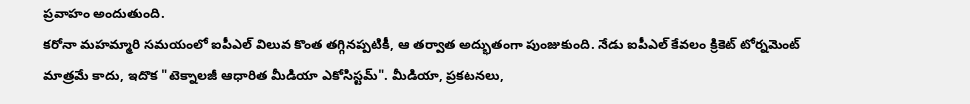ప్రవాహం అందుతుంది.
కరోనా మహమ్మారి సమయంలో ఐపీఎల్ విలువ కొంత తగ్గినప్పటికీ, ఆ తర్వాత అద్భుతంగా పుంజుకుంది. నేడు ఐపీఎల్ కేవలం క్రికెట్ టోర్నమెంట్ మాత్రమే కాదు, ఇదొక "టెక్నాలజీ ఆధారిత మీడియా ఎకోసిస్టమ్". మీడియా, ప్రకటనలు,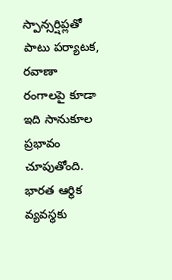స్పాన్సర్షిప్లతో పాటు పర్యాటక, రవాణా రంగాలపై కూడా ఇది సానుకూల ప్రభావం చూపుతోంది. భారత ఆర్థిక వ్యవస్థకు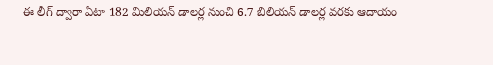ఈ లీగ్ ద్వారా ఏటా 182 మిలియన్ డాలర్ల నుంచి 6.7 బిలియన్ డాలర్ల వరకు ఆదాయం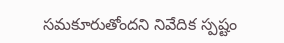సమకూరుతోందని నివేదిక స్పష్టం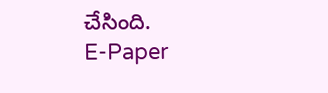చేసింది.
E-Paper